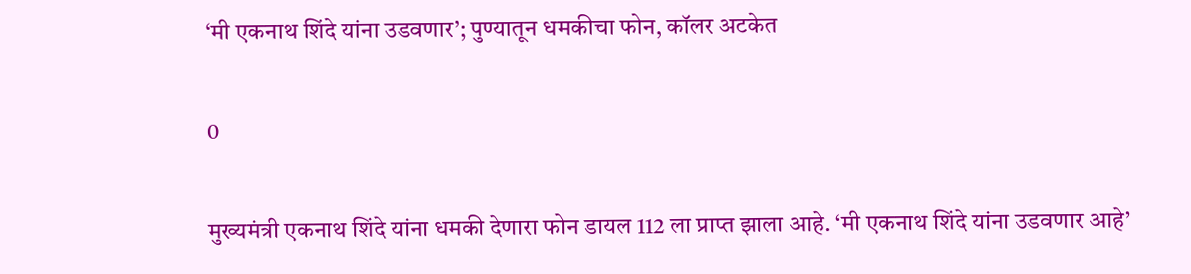‘मी एकनाथ शिंदे यांना उडवणार’; पुण्यातून धमकीचा फोन, कॉलर अटकेत

0

मुख्यमंत्री एकनाथ शिंदे यांना धमकी देणारा फोन डायल 112 ला प्राप्त झाला आहे. ‘मी एकनाथ शिंदे यांना उडवणार आहे’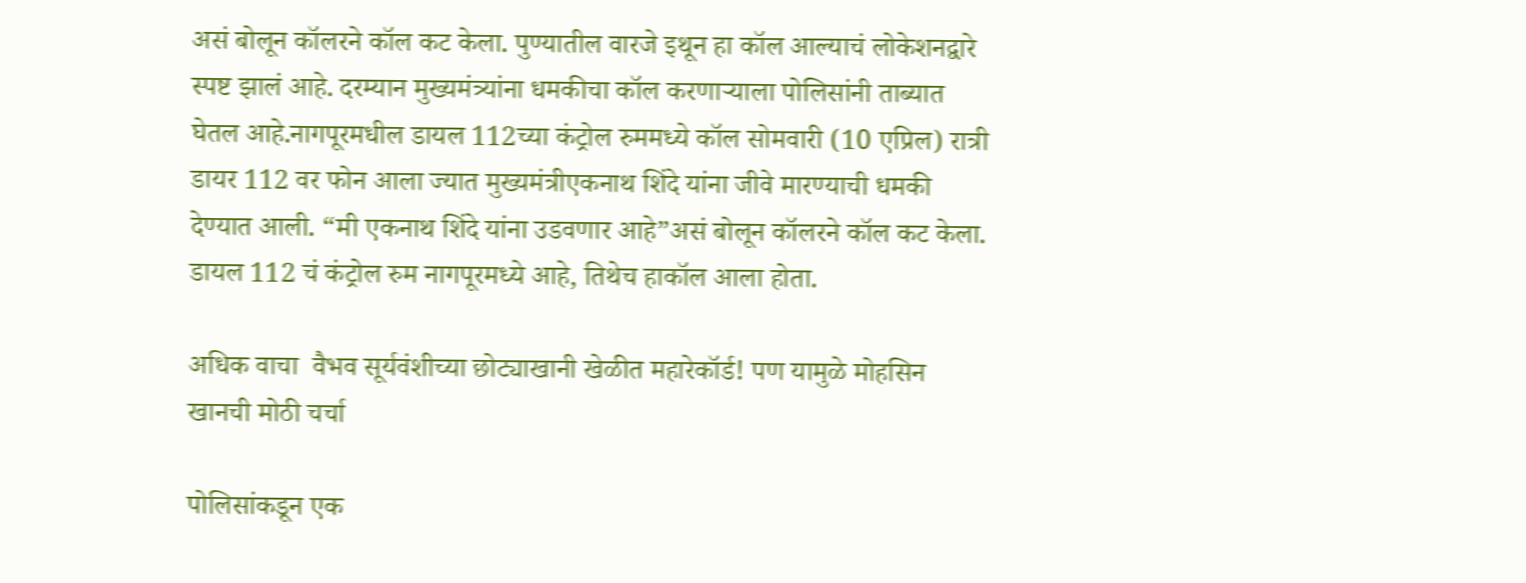असं बोलून कॉलरने कॉल कट केला. पुण्यातील वारजे इथून हा कॉल आल्याचं लोकेशनद्वारे स्पष्ट झालं आहे. दरम्यान मुख्यमंत्र्यांना धमकीचा कॉल करणाऱ्याला पोलिसांनी ताब्यात घेतल आहे.नागपूरमधील डायल 112च्या कंट्रोल रुममध्ये कॉल सोमवारी (10 एप्रिल) रात्री डायर 112 वर फोन आला ज्यात मुख्यमंत्रीएकनाथ शिंदे यांना जीवे मारण्याची धमकी देण्यात आली. “मी एकनाथ शिंदे यांना उडवणार आहे”असं बोलून कॉलरने कॉल कट केला. डायल 112 चं कंट्रोल रुम नागपूरमध्ये आहे, तिथेच हाकॉल आला होता.

अधिक वाचा  वैभव सूर्यवंशीच्या छोट्याखानी खेळीत महारेकॉर्ड! पण यामुळे मोहसिन खानची मोठी चर्चा

पोलिसांकडून एक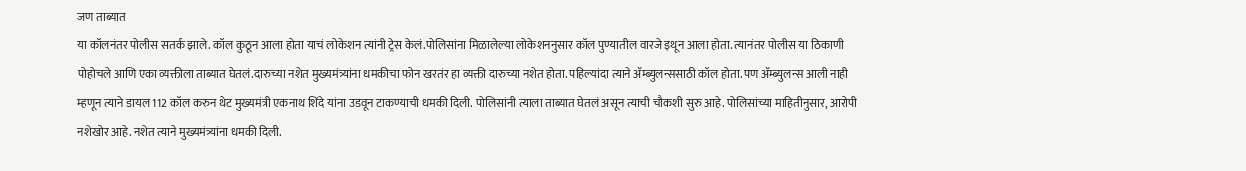जण ताब्यात
या कॉलनंतर पोलीस सतर्क झाले. कॉल कुठून आला होता याचं लोकेशन त्यांनी ट्रेस केलं.पोलिसांना मिळालेल्या लोकेशननुसार कॉल पुण्यातील वारजे इथून आला होता. त्यानंतर पोलीस या ठिकाणी पोहोचले आणि एका व्यक्तीला ताब्यात घेतलं.दारुच्या नशेत मुख्यमंत्र्यांना धमकीचा फोन खरतंर हा व्यक्ती दारुच्या नशेत होता. पहिल्यांदा त्याने ॲम्ब्युलन्ससाठी कॉल होता. पण ॲम्ब्युलन्स आली नाही म्हणून त्याने डायल 112 कॉल करुन थेट मुख्यमंत्री एकनाथ शिंदे यांना उडवून टाकण्याची धमकी दिली. पोलिसांनी त्याला ताब्यात घेतलं असून त्याची चौकशी सुरु आहे. पोलिसांच्या माहितीनुसार, आरोपी नशेखोर आहे. नशेत त्याने मुख्यमंत्र्यांना धमकी दिली.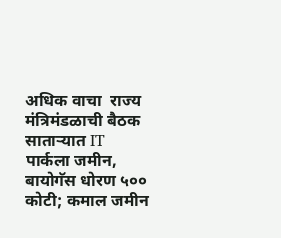अधिक वाचा  राज्य मंत्रिमंडळाची बैठक साताऱ्यात IT पार्कला जमीन, बायोगॅस धोरण ५०० कोटी; कमाल जमीन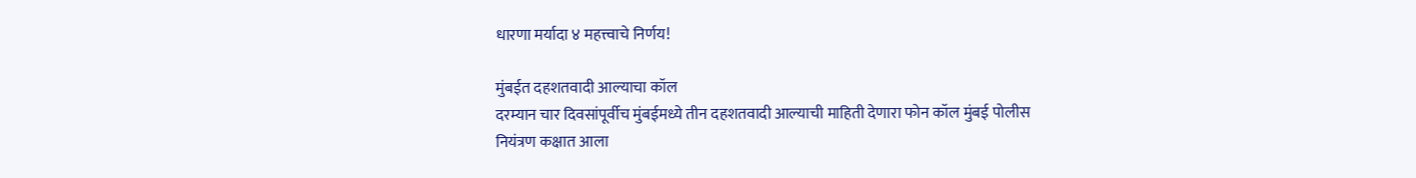धारणा मर्यादा ४ महत्त्वाचे निर्णय!

मुंबईत दहशतवादी आल्याचा कॉल
दरम्यान चार दिवसांपूर्वीच मुंबईमध्ये तीन दहशतवादी आल्याची माहिती देणारा फोन कॉल मुंबई पोलीस
नियंत्रण कक्षात आला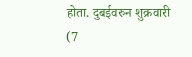होता. दुबईवरुन शुक्रवारी (7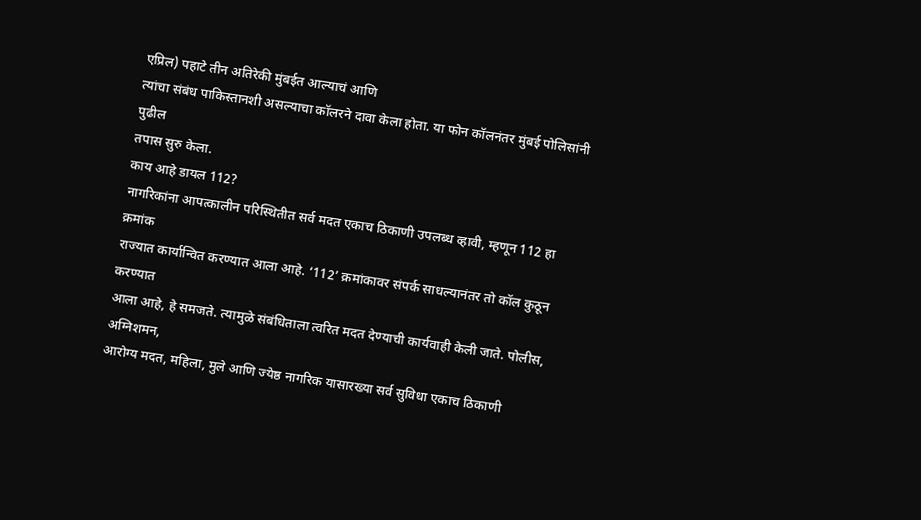एप्रिल) पहाटे तीन अतिरेकी मुंबईत आल्याचं आणि
त्यांचा संबंध पाकिस्तानशी असल्याचा कॉलरने दावा केला होता. या फोन कॉलनंतर मुंबई पोलिसांनी पुढील
तपास सुरु केला.
काय आहे डायल 112?
नागरिकांना आपत्कालीन परिस्थितीत सर्व मदत एकाच ठिकाणी उपलब्ध व्हावी, म्हणून 112 हा क्रमांक
राज्यात कार्यान्वित करण्यात आला आहे. ‘112’ क्रमांकावर संपर्क साधल्यानंतर तो कॉल कुठून करण्यात
आला आहे, हे समजते. त्यामुळे संबंधिताला त्वरित मदत देण्याची कार्यवाही केली जाते. पोलीस, अग्निशमन,
आरोग्य मदत, महिला, मुले आणि ज्येष्ठ नागरिक यासारख्या सर्व सुविधा एकाच ठिकाणी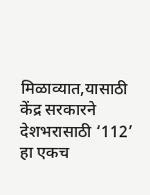मिळाव्यात,यासाठी केंद्र सरकारने देशभरासाठी ‘112’ हा एकच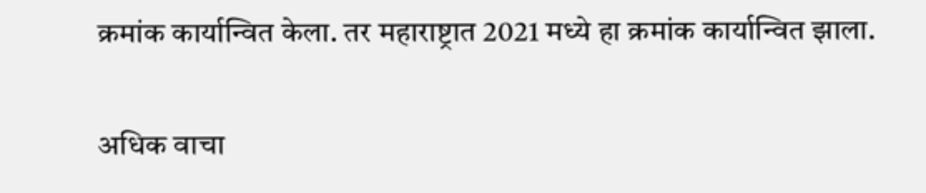क्रमांक कार्यान्वित केला. तर महाराष्ट्रात 2021 मध्ये हा क्रमांक कार्यान्वित झाला.

अधिक वाचा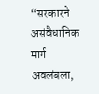“सरकारने असंवैधानिक मार्ग अवलंबला,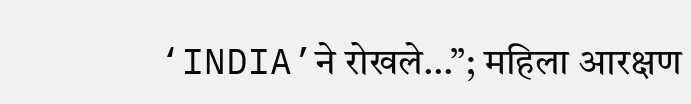‘INDIA’ने रोखले…”; महिला आरक्षण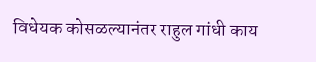विधेयक कोसळल्यानंतर राहुल गांधी काय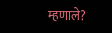म्हणाले?